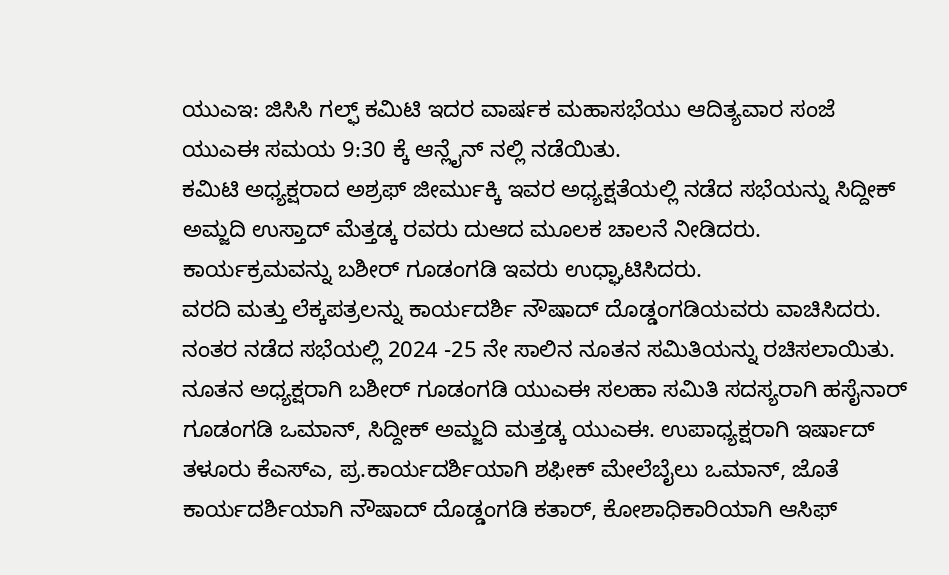ಯುಎಇ: ಜಿಸಿಸಿ ಗಲ್ಫ್ ಕಮಿಟಿ ಇದರ ವಾರ್ಷಕ ಮಹಾಸಭೆಯು ಆದಿತ್ಯವಾರ ಸಂಜೆ ಯುಎಈ ಸಮಯ 9:30 ಕ್ಕೆ ಆನ್ಲೈನ್ ನಲ್ಲಿ ನಡೆಯಿತು.
ಕಮಿಟಿ ಅಧ್ಯಕ್ಷರಾದ ಅಶ್ರಫ್ ಜೀರ್ಮುಕ್ಕಿ ಇವರ ಅಧ್ಯಕ್ಷತೆಯಲ್ಲಿ ನಡೆದ ಸಭೆಯನ್ನು ಸಿದ್ದೀಕ್ ಅಮ್ಜದಿ ಉಸ್ತಾದ್ ಮೆತ್ತಡ್ಕ ರವರು ದುಆದ ಮೂಲಕ ಚಾಲನೆ ನೀಡಿದರು. ಕಾರ್ಯಕ್ರಮವನ್ನು ಬಶೀರ್ ಗೂಡಂಗಡಿ ಇವರು ಉಧ್ಘಾಟಿಸಿದರು.
ವರದಿ ಮತ್ತು ಲೆಕ್ಕಪತ್ರಲನ್ನು ಕಾರ್ಯದರ್ಶಿ ನೌಷಾದ್ ದೊಡ್ಡಂಗಡಿಯವರು ವಾಚಿಸಿದರು.
ನಂತರ ನಡೆದ ಸಭೆಯಲ್ಲಿ 2024 -25 ನೇ ಸಾಲಿನ ನೂತನ ಸಮಿತಿಯನ್ನು ರಚಿಸಲಾಯಿತು.
ನೂತನ ಅಧ್ಯಕ್ಷರಾಗಿ ಬಶೀರ್ ಗೂಡಂಗಡಿ ಯುಎಈ ಸಲಹಾ ಸಮಿತಿ ಸದಸ್ಯರಾಗಿ ಹಸೈನಾರ್ ಗೂಡಂಗಡಿ ಒಮಾನ್, ಸಿದ್ದೀಕ್ ಅಮ್ಜದಿ ಮತ್ತಡ್ಕ ಯುಎಈ. ಉಪಾಧ್ಯಕ್ಷರಾಗಿ ಇರ್ಷಾದ್ ತಳೂರು ಕೆಎಸ್ಎ, ಪ್ರ.ಕಾರ್ಯದರ್ಶಿಯಾಗಿ ಶಫೀಕ್ ಮೇಲೆಬೈಲು ಒಮಾನ್, ಜೊತೆ ಕಾರ್ಯದರ್ಶಿಯಾಗಿ ನೌಷಾದ್ ದೊಡ್ಡಂಗಡಿ ಕತಾರ್, ಕೋಶಾಧಿಕಾರಿಯಾಗಿ ಆಸಿಫ್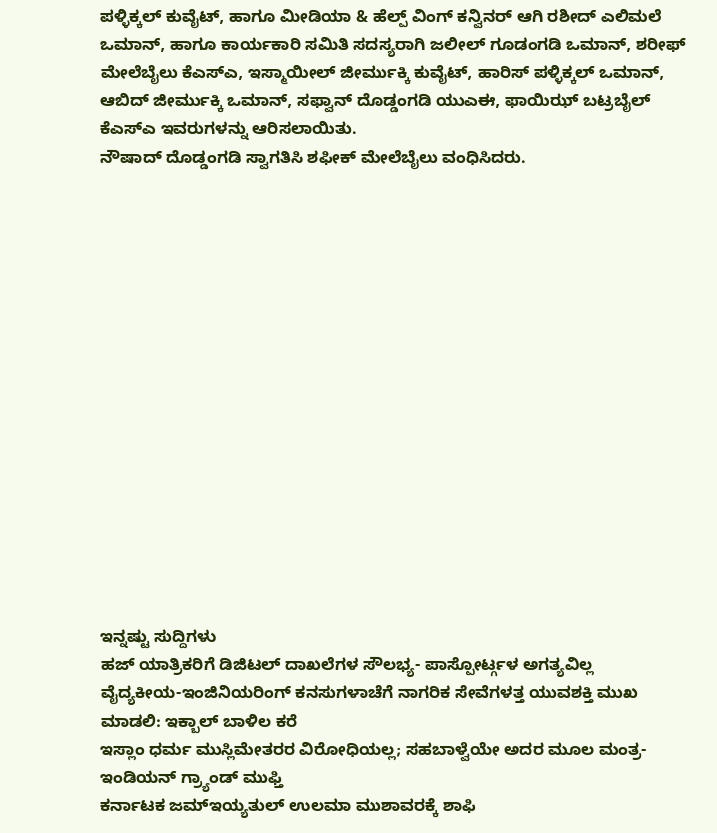ಪಳ್ಳಿಕ್ಕಲ್ ಕುವೈಟ್, ಹಾಗೂ ಮೀಡಿಯಾ & ಹೆಲ್ಪ್ ವಿಂಗ್ ಕನ್ವಿನರ್ ಆಗಿ ರಶೀದ್ ಎಲಿಮಲೆ ಒಮಾನ್, ಹಾಗೂ ಕಾರ್ಯಕಾರಿ ಸಮಿತಿ ಸದಸ್ಯರಾಗಿ ಜಲೀಲ್ ಗೂಡಂಗಡಿ ಒಮಾನ್, ಶರೀಫ್ ಮೇಲೆಬೈಲು ಕೆಎಸ್ಎ, ಇಸ್ಮಾಯೀಲ್ ಜೀರ್ಮುಕ್ಕಿ ಕುವೈಟ್, ಹಾರಿಸ್ ಪಳ್ಳಿಕ್ಕಲ್ ಒಮಾನ್, ಆಬಿದ್ ಜೀರ್ಮುಕ್ಕಿ ಒಮಾನ್, ಸಫ್ವಾನ್ ದೊಡ್ಡಂಗಡಿ ಯುಎಈ, ಫಾಯಿಝ್ ಬಟ್ರಬೈಲ್ ಕೆಎಸ್ಎ ಇವರುಗಳನ್ನು ಆರಿಸಲಾಯಿತು.
ನೌಷಾದ್ ದೊಡ್ಡಂಗಡಿ ಸ್ವಾಗತಿಸಿ ಶಫೀಕ್ ಮೇಲೆಬೈಲು ವಂಧಿಸಿದರು.
















ಇನ್ನಷ್ಟು ಸುದ್ದಿಗಳು
ಹಜ್ ಯಾತ್ರಿಕರಿಗೆ ಡಿಜಿಟಲ್ ದಾಖಲೆಗಳ ಸೌಲಭ್ಯ- ಪಾಸ್ಪೋರ್ಟ್ಗಳ ಅಗತ್ಯವಿಲ್ಲ
ವೈದ್ಯಕೀಯ-ಇಂಜಿನಿಯರಿಂಗ್ ಕನಸುಗಳಾಚೆಗೆ ನಾಗರಿಕ ಸೇವೆಗಳತ್ತ ಯುವಶಕ್ತಿ ಮುಖ ಮಾಡಲಿ: ಇಕ್ಬಾಲ್ ಬಾಳಿಲ ಕರೆ
ಇಸ್ಲಾಂ ಧರ್ಮ ಮುಸ್ಲಿಮೇತರರ ವಿರೋಧಿಯಲ್ಲ; ಸಹಬಾಳ್ವೆಯೇ ಅದರ ಮೂಲ ಮಂತ್ರ- ಇಂಡಿಯನ್ ಗ್ರ್ಯಾಂಡ್ ಮುಫ್ತಿ
ಕರ್ನಾಟಕ ಜಮ್ಇಯ್ಯತುಲ್ ಉಲಮಾ ಮುಶಾವರಕ್ಕೆ ಶಾಫಿ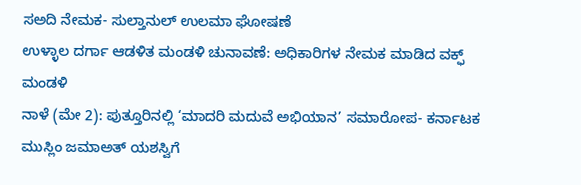ಸಅದಿ ನೇಮಕ- ಸುಲ್ತಾನುಲ್ ಉಲಮಾ ಘೋಷಣೆ
ಉಳ್ಳಾಲ ದರ್ಗಾ ಆಡಳಿತ ಮಂಡಳಿ ಚುನಾವಣೆ: ಅಧಿಕಾರಿಗಳ ನೇಮಕ ಮಾಡಿದ ವಕ್ಫ್ ಮಂಡಳಿ
ನಾಳೆ (ಮೇ 2): ಪುತ್ತೂರಿನಲ್ಲಿ ‘ಮಾದರಿ ಮದುವೆ ಅಭಿಯಾನ’ ಸಮಾರೋಪ- ಕರ್ನಾಟಕ ಮುಸ್ಲಿಂ ಜಮಾಅತ್ ಯಶಸ್ವಿಗೆ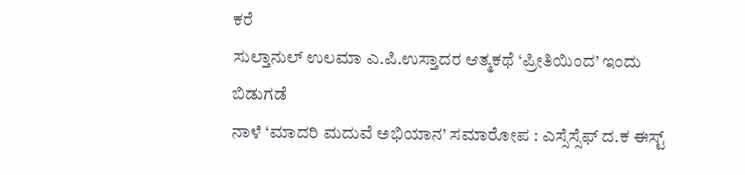ಕರೆ
ಸುಲ್ತಾನುಲ್ ಉಲಮಾ ಎ.ಪಿ.ಉಸ್ತಾದರ ಆತ್ಮಕಥೆ ‘ಪ್ರೀತಿಯಿಂದ’ ಇಂದು ಬಿಡುಗಡೆ
ನಾಳೆ ‘ಮಾದರಿ ಮದುವೆ ಅಭಿಯಾನ’ ಸಮಾರೋಪ : ಎಸ್ಸೆಸ್ಸೆಫ್ ದ.ಕ ಈಸ್ಟ್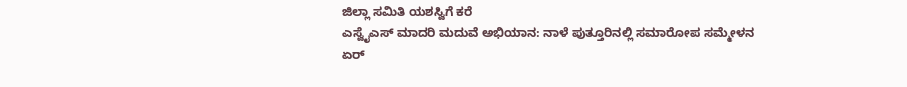ಜಿಲ್ಲಾ ಸಮಿತಿ ಯಶಸ್ವಿಗೆ ಕರೆ
ಎಸ್ವೈಎಸ್ ಮಾದರಿ ಮದುವೆ ಅಭಿಯಾನ: ನಾಳೆ ಪುತ್ತೂರಿನಲ್ಲಿ ಸಮಾರೋಪ ಸಮ್ಮೇಳನ
ಏರ್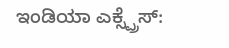ಇಂಡಿಯಾ ಎಕ್ಸ್ಪ್ರೆಸ್: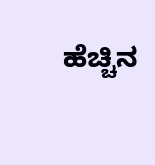ಹೆಚ್ಚಿನ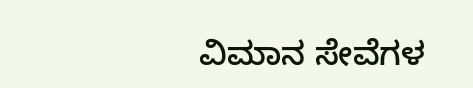ವಿಮಾನ ಸೇವೆಗಳ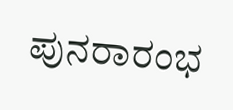ಪುನರಾರಂಭ